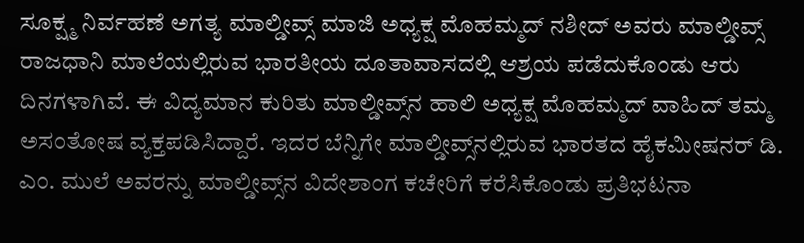ಸೂಕ್ಷ್ಮ ನಿರ್ವಹಣೆ ಅಗತ್ಯ ಮಾಲ್ಡೀವ್ಸ್ ಮಾಜಿ ಅಧ್ಯಕ್ಷ ಮೊಹಮ್ಮದ್ ನಶೀದ್ ಅವರು ಮಾಲ್ಡೀವ್ಸ್ ರಾಜಧಾನಿ ಮಾಲೆಯಲ್ಲಿರುವ ಭಾರತೀಯ ದೂತಾವಾಸದಲ್ಲಿ ಆಶ್ರಯ ಪಡೆದುಕೊಂಡು ಆರು ದಿನಗಳಾಗಿವೆ. ಈ ವಿದ್ಯಮಾನ ಕುರಿತು ಮಾಲ್ಡೀವ್ಸ್‌ನ ಹಾಲಿ ಅಧ್ಯಕ್ಷ ಮೊಹಮ್ಮದ್ ವಾಹಿದ್ ತಮ್ಮ ಅಸಂತೋಷ ವ್ಯಕ್ತಪಡಿಸಿದ್ದಾರೆ. ಇದರ ಬೆನ್ನಿಗೇ ಮಾಲ್ಡೀವ್ಸ್‌ನಲ್ಲಿರುವ ಭಾರತದ ಹೈಕಮೀಷನರ್ ಡಿ. ಎಂ. ಮುಲೆ ಅವರನ್ನು ಮಾಲ್ಡೀವ್ಸ್‌ನ ವಿದೇಶಾಂಗ ಕಚೇರಿಗೆ ಕರೆಸಿಕೊಂಡು ಪ್ರತಿಭಟನಾ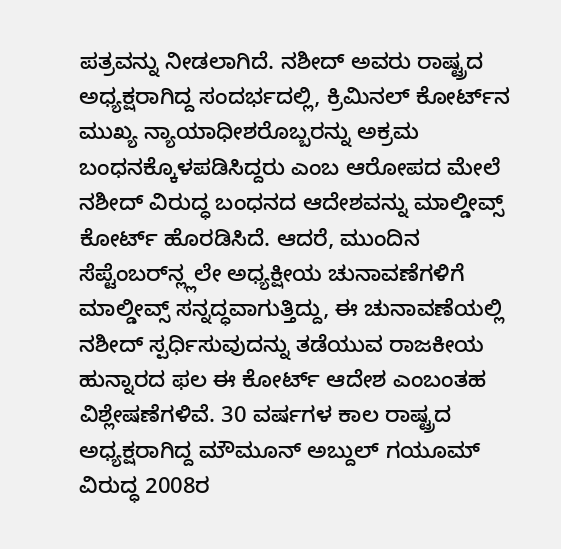ಪತ್ರವನ್ನು ನೀಡಲಾಗಿದೆ. ನಶೀದ್ ಅವರು ರಾಷ್ಟ್ರದ ಅಧ್ಯಕ್ಷರಾಗಿದ್ದ ಸಂದರ್ಭದಲ್ಲಿ, ಕ್ರಿಮಿನಲ್ ಕೋರ್ಟ್‌ನ ಮುಖ್ಯ ನ್ಯಾಯಾಧೀಶರೊಬ್ಬರನ್ನು ಅಕ್ರಮ ಬಂಧನಕ್ಕೊಳಪಡಿಸಿದ್ದರು ಎಂಬ ಆರೋಪದ ಮೇಲೆ ನಶೀದ್ ವಿರುದ್ಧ ಬಂಧನದ ಆದೇಶವನ್ನು ಮಾಲ್ಡೀವ್ಸ್ ಕೋರ್ಟ್ ಹೊರಡಿಸಿದೆ. ಆದರೆ, ಮುಂದಿನ ಸೆಪ್ಟೆಂಬರ್‌ನ್ಲ್ಲಲೇ ಅಧ್ಯಕ್ಷೀಯ ಚುನಾವಣೆಗಳಿಗೆ ಮಾಲ್ಡೀವ್ಸ್ ಸನ್ನದ್ಧವಾಗುತ್ತಿದ್ದು, ಈ ಚುನಾವಣೆಯಲ್ಲಿ ನಶೀದ್ ಸ್ಪರ್ಧಿಸುವುದನ್ನು ತಡೆಯುವ ರಾಜಕೀಯ ಹುನ್ನಾರದ ಫಲ ಈ ಕೋರ್ಟ್ ಆದೇಶ ಎಂಬಂತಹ ವಿಶ್ಲೇಷಣೆಗಳಿವೆ. 30 ವರ್ಷಗಳ ಕಾಲ ರಾಷ್ಟ್ರದ ಅಧ್ಯಕ್ಷರಾಗಿದ್ದ ಮೌಮೂನ್ ಅಬ್ದುಲ್ ಗಯೂಮ್ ವಿರುದ್ಧ 2008ರ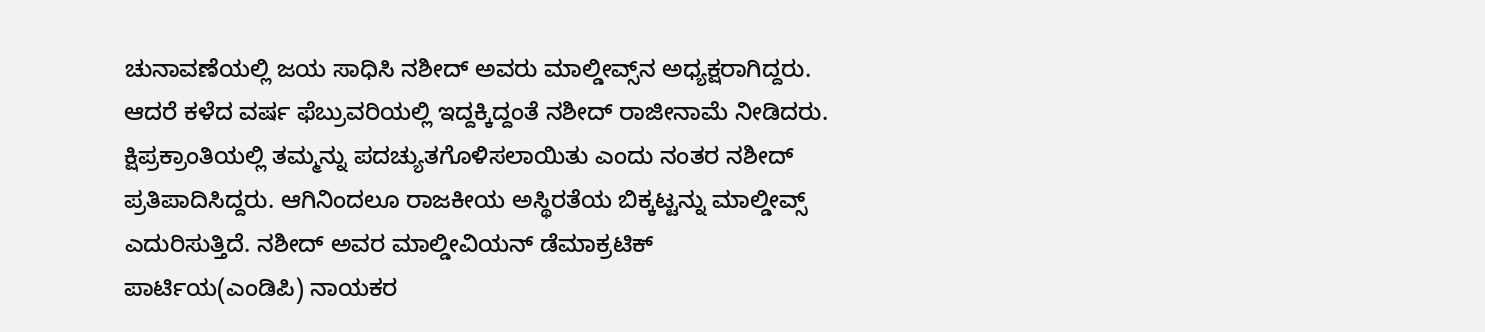ಚುನಾವಣೆಯಲ್ಲಿ ಜಯ ಸಾಧಿಸಿ ನಶೀದ್ ಅವರು ಮಾಲ್ಡೀವ್ಸ್‌ನ ಅಧ್ಯಕ್ಷರಾಗಿದ್ದರು. ಆದರೆ ಕಳೆದ ವರ್ಷ ಫೆಬ್ರುವರಿಯಲ್ಲಿ ಇದ್ದಕ್ಕಿದ್ದಂತೆ ನಶೀದ್ ರಾಜೀನಾಮೆ ನೀಡಿದರು. ಕ್ಷಿಪ್ರಕ್ರಾಂತಿಯಲ್ಲಿ ತಮ್ಮನ್ನು ಪದಚ್ಯುತಗೊಳಿಸಲಾಯಿತು ಎಂದು ನಂತರ ನಶೀದ್ ಪ್ರತಿಪಾದಿಸಿದ್ದರು. ಆಗಿನಿಂದಲೂ ರಾಜಕೀಯ ಅಸ್ಥಿರತೆಯ ಬಿಕ್ಕಟ್ಟನ್ನು ಮಾಲ್ಡೀವ್ಸ್ ಎದುರಿಸುತ್ತಿದೆ. ನಶೀದ್ ಅವರ ಮಾಲ್ಡೀವಿಯನ್ ಡೆಮಾಕ್ರಟಿಕ್ ಪಾರ್ಟಿಯ(ಎಂಡಿಪಿ) ನಾಯಕರ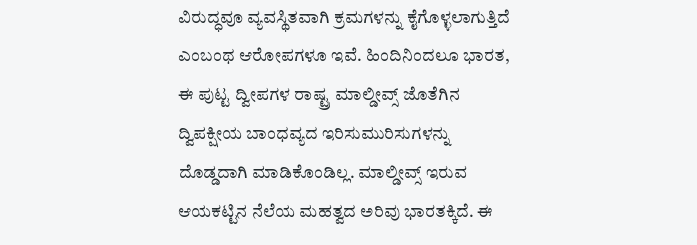ವಿರುದ್ಧವೂ ವ್ಯವಸ್ಥಿತವಾಗಿ ಕ್ರಮಗಳನ್ನು ಕೈಗೊಳ್ಳಲಾಗುತ್ತಿದೆ ಎಂಬಂಥ ಆರೋಪಗಳೂ ಇವೆ. ಹಿಂದಿನಿಂದಲೂ ಭಾರತ, ಈ ಪುಟ್ಟ ದ್ವೀಪಗಳ ರಾಷ್ಟ್ರ ಮಾಲ್ಡೀವ್ಸ್ ಜೊತೆಗಿನ ದ್ವಿಪಕ್ಷೀಯ ಬಾಂಧವ್ಯದ ಇರಿಸುಮುರಿಸುಗಳನ್ನು ದೊಡ್ಡದಾಗಿ ಮಾಡಿಕೊಂಡಿಲ್ಲ. ಮಾಲ್ಡೀವ್ಸ್ ಇರುವ ಆಯಕಟ್ಟಿನ ನೆಲೆಯ ಮಹತ್ವದ ಅರಿವು ಭಾರತಕ್ಕಿದೆ. ಈ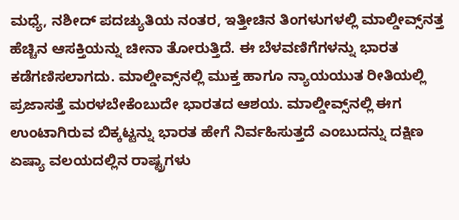ಮಧ್ಯೆ, ನಶೀದ್ ಪದಚ್ಯುತಿಯ ನಂತರ, ಇತ್ತೀಚಿನ ತಿಂಗಳುಗಳಲ್ಲಿ ಮಾಲ್ಡೀವ್ಸ್‌ನತ್ತ ಹೆಚ್ಚಿನ ಆಸಕ್ತಿಯನ್ನು ಚೀನಾ ತೋರುತ್ತಿದೆ. ಈ ಬೆಳವಣಿಗೆಗಳನ್ನು ಭಾರತ ಕಡೆಗಣಿಸಲಾಗದು. ಮಾಲ್ಡೀವ್ಸ್‌ನಲ್ಲಿ ಮುಕ್ತ ಹಾಗೂ ನ್ಯಾಯಯುತ ರೀತಿಯಲ್ಲಿ ಪ್ರಜಾಸತ್ತೆ ಮರಳಬೇಕೆಂಬುದೇ ಭಾರತದ ಆಶಯ. ಮಾಲ್ಡೀವ್ಸ್‌ನಲ್ಲಿ ಈಗ ಉಂಟಾಗಿರುವ ಬಿಕ್ಕಟ್ಟನ್ನು ಭಾರತ ಹೇಗೆ ನಿರ್ವಹಿಸುತ್ತದೆ ಎಂಬುದನ್ನು ದಕ್ಷಿಣ ಏಷ್ಯಾ ವಲಯದಲ್ಲಿನ ರಾಷ್ಟ್ರಗಳು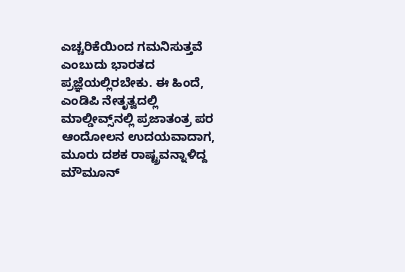ಎಚ್ಚರಿಕೆಯಿಂದ ಗಮನಿಸುತ್ತವೆ ಎಂಬುದು ಭಾರತದ ಪ್ರಜ್ಞೆಯಲ್ಲಿರಬೇಕು. ಈ ಹಿಂದೆ, ಎಂಡಿಪಿ ನೇತೃತ್ವದಲ್ಲಿ ಮಾಲ್ಡೀವ್ಸ್‌ನಲ್ಲಿ ಪ್ರಜಾತಂತ್ರ ಪರ ಆಂದೋಲನ ಉದಯವಾದಾಗ, ಮೂರು ದಶಕ ರಾಷ್ಟ್ರವನ್ನಾಳಿದ್ದ ಮೌಮೂನ್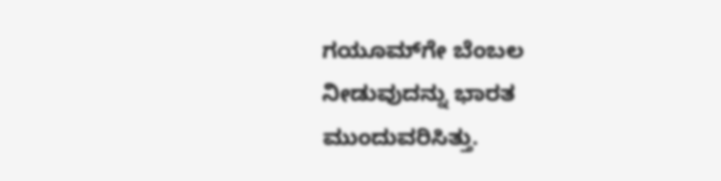ಗಯೂಮ್‌ಗೇ ಬೆಂಬಲ ನೀಡುವುದನ್ನು ಭಾರತ ಮುಂದುವರಿಸಿತ್ತು.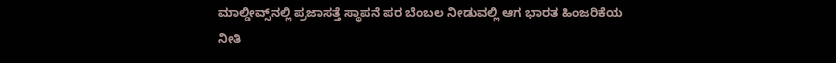ಮಾಲ್ಡೀವ್ಸ್‌ನಲ್ಲಿ ಪ್ರಜಾಸತ್ತೆ ಸ್ಥಾಪನೆ ಪರ ಬೆಂಬಲ ನೀಡುವಲ್ಲಿ ಆಗ ಭಾರತ ಹಿಂಜರಿಕೆಯ ನೀತಿ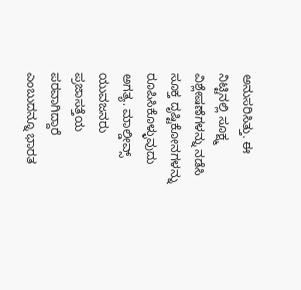ಅನುಸರಿಸಿತ್ತು. ಈ ನಿಟ್ಟಿನಲ್ಲಿ ಸೂಕ್ಷ್ಮ ವಿಶ್ಲೇಷಣೆಗಳನ್ನು ನಡೆಸಿ ಸೂಕ್ತ ದೃಷ್ಟಿಕೋನಗಳನ್ನು ರೂಪಿಸಿಕೊಳ್ಳುವುದು ಅಗತ್ಯ. ಮಾಲ್ಡೀವ್ಸ್ ಯುವಜನರು ಪ್ರಜಾಸತ್ತೆಯ ಪರವಾಗಿದ್ದಾರೆ ಎಂಬುದನ್ನೂ ಭಾರತ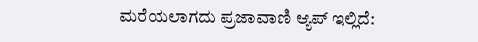ಮರೆಯಲಾಗದು ಪ್ರಜಾವಾಣಿ ಆ್ಯಪ್ ಇಲ್ಲಿದೆ: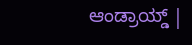ಆಂಡ್ರಾಯ್ಡ್ |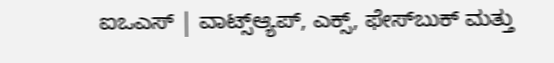ಐಒಎಸ್ | ವಾಟ್ಸ್ಆ್ಯಪ್, ಎಕ್ಸ್, ಫೇಸ್‌ಬುಕ್ ಮತ್ತು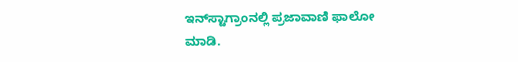ಇನ್‌ಸ್ಟಾಗ್ರಾಂನಲ್ಲಿ ಪ್ರಜಾವಾಣಿ ಫಾಲೋ ಮಾಡಿ.